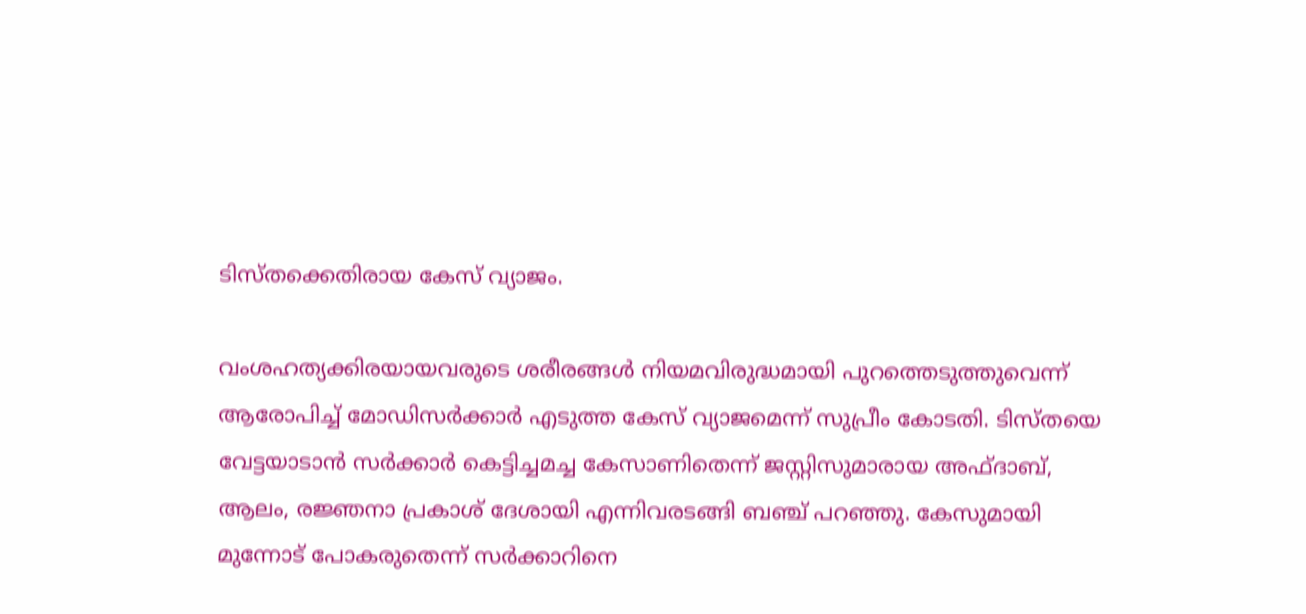ടിസ്തക്കെതിരായ കേസ് വ്യാജം.

വംശഹത്യക്കിരയായവരുടെ ശരീരങ്ങള്‍ നിയമവിരുദ്ധമായി പുറത്തെടുത്തുവെന്ന് ആരോപിച്ച് മോഡിസര്‍ക്കാര്‍ എടുത്ത കേസ് വ്യാജമെന്ന് സുപ്രീം കോടതി. ടിസ്തയെ വേട്ടയാടാന്‍ സര്‍ക്കാര്‍ കെട്ടിച്ചമച്ച കേസാണിതെന്ന് ജസ്റ്റിസുമാരായ അഫ്ദാബ്, ആലം, രജ്ഞനാ പ്രകാശ് ദേശായി എന്നിവരടങ്ങി ബഞ്ച് പറഞ്ഞു. കേസുമായി മുന്നോട് പോകരുതെന്ന് സര്‍ക്കാറിനെ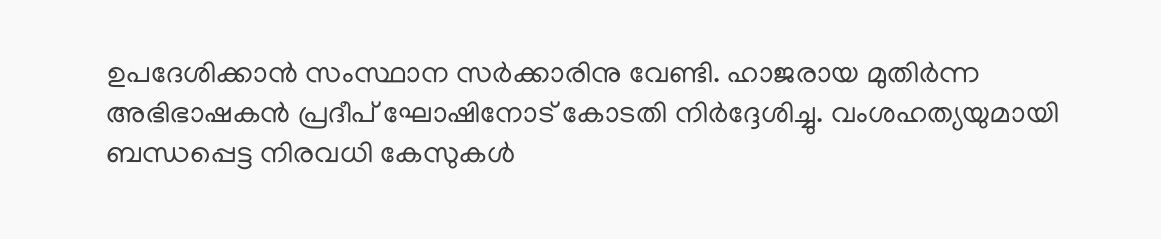ഉപദേശിക്കാന്‍ സംസ്ഥാന സര്‍ക്കാരിനു വേണ്ടി. ഹാജരായ മുതിര്‍ന്ന അഭിഭാഷകന്‍ പ്രദീപ് ഘോഷിനോട് കോടതി നിര്‍ദ്ദേശിച്ചു. വംശഹത്യയുമായി ബന്ധപ്പെട്ട നിരവധി കേസുകള്‍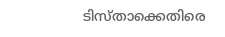ടിസ്താക്കെതിരെ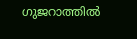ഗുജറാത്തില്‍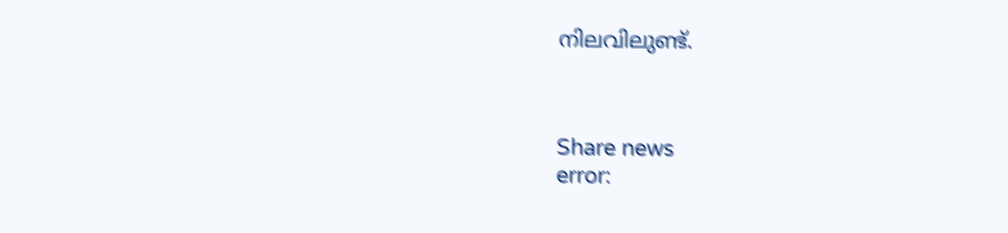നിലവിലുണ്ട്.



Share news
error: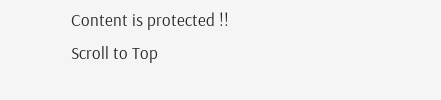Content is protected !!
Scroll to Top